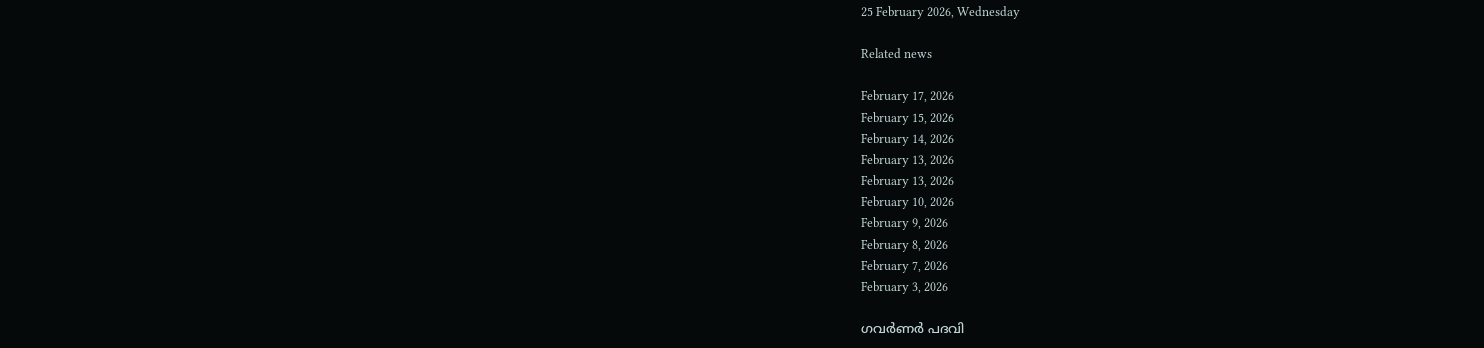25 February 2026, Wednesday

Related news

February 17, 2026
February 15, 2026
February 14, 2026
February 13, 2026
February 13, 2026
February 10, 2026
February 9, 2026
February 8, 2026
February 7, 2026
February 3, 2026

ഗവര്‍ണര്‍ പദവി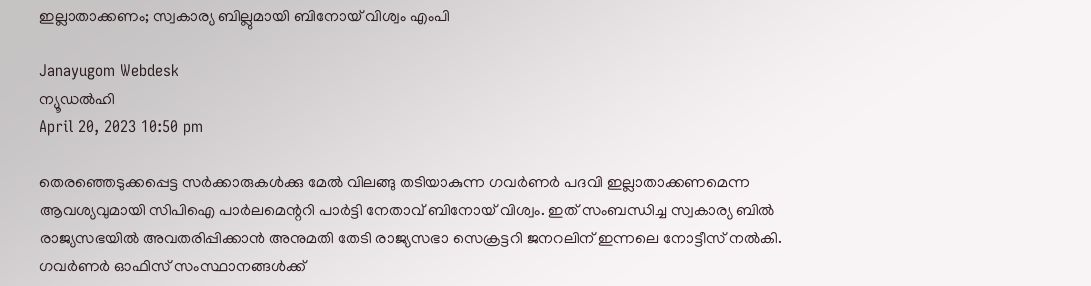ഇല്ലാതാക്കണം; സ്വകാര്യ ബില്ലുമായി ബിനോയ് വിശ്വം എംപി

Janayugom Webdesk
ന്യൂഡല്‍ഹി
April 20, 2023 10:50 pm

തെരഞ്ഞെടുക്കപ്പെട്ട സര്‍ക്കാരുകള്‍ക്കു മേല്‍ വിലങ്ങു തടിയാകുന്ന ഗവര്‍ണര്‍ പദവി ഇല്ലാതാക്കണമെന്ന ആവശ്യവുമായി സിപിഐ പാര്‍ലമെന്ററി പാര്‍ട്ടി നേതാവ് ബിനോയ് വിശ്വം. ഇത് സംബന്ധിച്ച സ്വകാര്യ ബില്‍ രാജ്യസഭയില്‍ അവതരിപ്പിക്കാന്‍ അനുമതി തേടി രാജ്യസഭാ സെക്രട്ടറി ജനറലിന് ഇന്നലെ നോട്ടീസ് നല്‍കി. ഗവര്‍ണര്‍ ഓഫിസ് സംസ്ഥാനങ്ങള്‍ക്ക്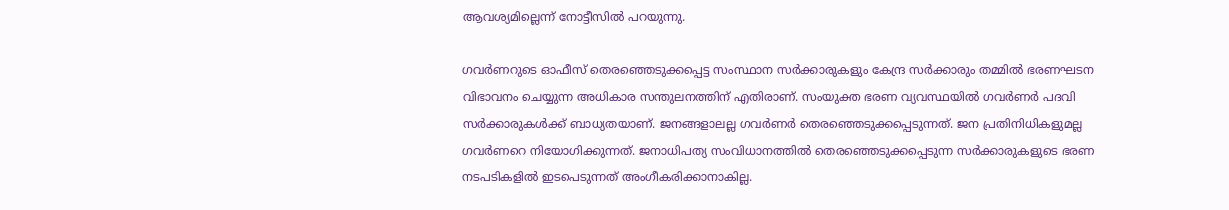ആവശ്യമില്ലെന്ന് നോട്ടീസില്‍ പറയുന്നു.

ഗവര്‍ണറുടെ ഓഫീസ് തെരഞ്ഞെടുക്കപ്പെട്ട സംസ്ഥാന സര്‍ക്കാരുകളും കേന്ദ്ര സര്‍ക്കാരും തമ്മില്‍ ഭരണഘടന വിഭാവനം ചെയ്യുന്ന അധികാര സന്തുലനത്തിന് എതിരാണ്. സംയുക്ത ഭരണ വ്യവസ്ഥയില്‍ ഗവര്‍ണര്‍ പദവി സര്‍ക്കാരുകള്‍ക്ക് ബാധ്യതയാണ്. ജനങ്ങളാലല്ല ഗവര്‍ണര്‍ തെരഞ്ഞെടുക്കപ്പെടുന്നത്. ജന പ്രതിനിധികളുമല്ല ഗവര്‍ണറെ നിയോഗിക്കുന്നത്. ജനാധിപത്യ സംവിധാനത്തില്‍ തെരഞ്ഞെടുക്കപ്പെടുന്ന സര്‍ക്കാരുകളുടെ ഭരണ നടപടികളില്‍ ഇടപെടുന്നത് അംഗീകരിക്കാനാകില്ല.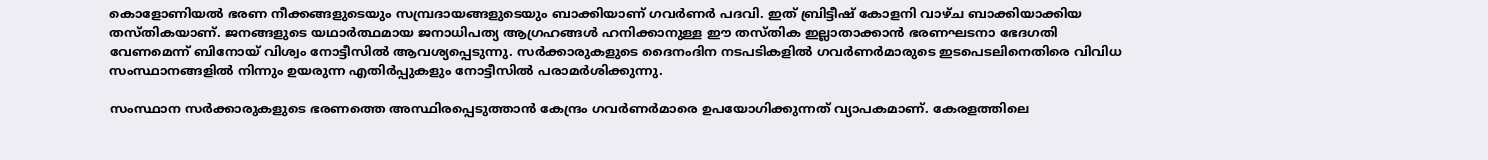കൊളോണിയല്‍ ഭരണ നീക്കങ്ങളുടെയും സമ്പ്രദായങ്ങളുടെയും ബാക്കിയാണ് ഗവര്‍ണര്‍ പദവി. ഇത് ബ്രിട്ടീഷ് കോളനി വാഴ്ച ബാക്കിയാക്കിയ തസ്തികയാണ്. ജനങ്ങളുടെ യഥാര്‍ത്ഥമായ ജനാധിപത്യ ആഗ്രഹങ്ങള്‍ ഹനിക്കാനുള്ള ഈ തസ്തിക ഇല്ലാതാക്കാന്‍ ഭരണഘടനാ ഭേദഗതി വേണമെന്ന് ബിനോയ് വിശ്വം നോട്ടീസില്‍ ആവശ്യപ്പെടുന്നു. സര്‍ക്കാരുകളുടെ ദൈനംദിന നടപടികളില്‍ ഗവര്‍ണര്‍മാരുടെ ഇടപെടലിനെതിരെ വിവിധ സംസ്ഥാനങ്ങളില്‍ നിന്നും ഉയരുന്ന എതിര്‍പ്പുകളും നോട്ടീസില്‍ പരാമര്‍ശിക്കുന്നു.

സംസ്ഥാന സര്‍ക്കാരുകളുടെ ഭരണത്തെ അസ്ഥിരപ്പെടുത്താന്‍ കേന്ദ്രം ഗവര്‍ണര്‍മാരെ ഉപയോഗിക്കുന്നത് വ്യാപകമാണ്. കേരളത്തിലെ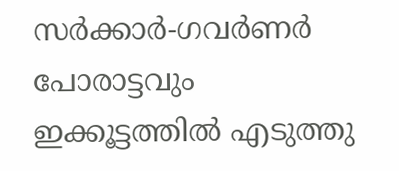സര്‍ക്കാര്‍-ഗവര്‍ണര്‍ പോരാട്ടവും ഇക്കൂട്ടത്തില്‍ എടുത്തു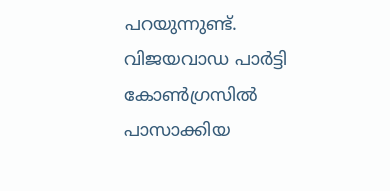പറയുന്നുണ്ട്. വിജയവാഡ പാര്‍ട്ടി കോണ്‍ഗ്രസില്‍ പാസാക്കിയ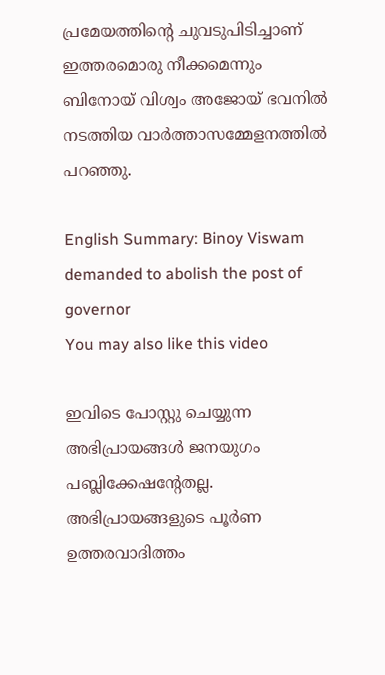പ്രമേയത്തിന്റെ ചുവടുപിടിച്ചാണ് ഇത്തരമൊരു നീക്കമെന്നും ബിനോയ് വിശ്വം അജോയ് ഭവനില്‍ നടത്തിയ വാര്‍ത്താസമ്മേളനത്തില്‍ പറഞ്ഞു.

English Summary: Binoy Viswam demanded to abolish the post of governor
You may also like this video

ഇവിടെ പോസ്റ്റു ചെയ്യുന്ന അഭിപ്രായങ്ങള്‍ ജനയുഗം പബ്ലിക്കേഷന്റേതല്ല. അഭിപ്രായങ്ങളുടെ പൂര്‍ണ ഉത്തരവാദിത്തം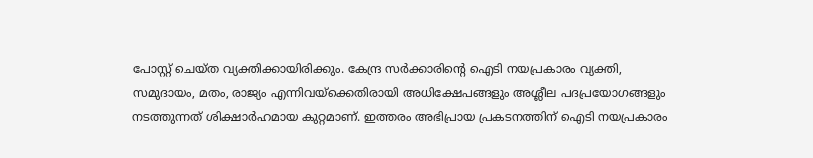പോസ്റ്റ് ചെയ്ത വ്യക്തിക്കായിരിക്കും. കേന്ദ്ര സര്‍ക്കാരിന്റെ ഐടി നയപ്രകാരം വ്യക്തി, സമുദായം, മതം, രാജ്യം എന്നിവയ്‌ക്കെതിരായി അധിക്ഷേപങ്ങളും അശ്ലീല പദപ്രയോഗങ്ങളും നടത്തുന്നത് ശിക്ഷാര്‍ഹമായ കുറ്റമാണ്. ഇത്തരം അഭിപ്രായ പ്രകടനത്തിന് ഐടി നയപ്രകാരം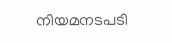നിയമനടപടി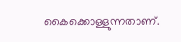കൈക്കൊള്ളുന്നതാണ്.